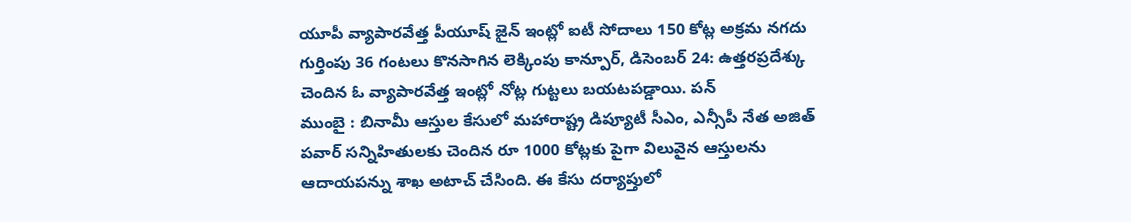యూపీ వ్యాపారవేత్త పీయూష్ జైన్ ఇంట్లో ఐటీ సోదాలు 150 కోట్ల అక్రమ నగదు గుర్తింపు 36 గంటలు కొనసాగిన లెక్కింపు కాన్పూర్, డిసెంబర్ 24: ఉత్తరప్రదేశ్కు చెందిన ఓ వ్యాపారవేత్త ఇంట్లో నోట్ల గుట్టలు బయటపడ్డాయి. పన్
ముంబై : బినామీ ఆస్తుల కేసులో మహారాష్ట్ర డిప్యూటీ సీఎం, ఎన్సీపీ నేత అజిత్ పవార్ సన్నిహితులకు చెందిన రూ 1000 కోట్లకు పైగా విలువైన ఆస్తులను ఆదాయపన్ను శాఖ అటాచ్ చేసింది. ఈ కేసు దర్యాప్తులో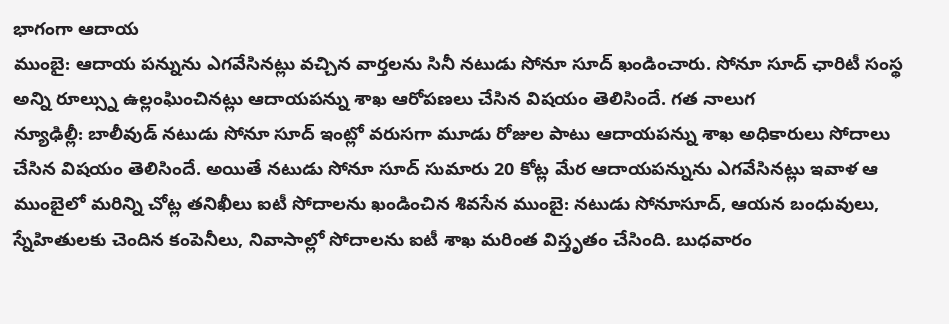భాగంగా ఆదాయ
ముంబై: ఆదాయ పన్నును ఎగవేసినట్లు వచ్చిన వార్తలను సినీ నటుడు సోనూ సూద్ ఖండించారు. సోనూ సూద్ ఛారిటీ సంస్థ అన్ని రూల్స్ను ఉల్లంఘించినట్లు ఆదాయపన్ను శాఖ ఆరోపణలు చేసిన విషయం తెలిసిందే. గత నాలుగ
న్యూఢిల్లీ: బాలీవుడ్ నటుడు సోనూ సూద్ ఇంట్లో వరుసగా మూడు రోజుల పాటు ఆదాయపన్ను శాఖ అధికారులు సోదాలు చేసిన విషయం తెలిసిందే. అయితే నటుడు సోనూ సూద్ సుమారు 20 కోట్ల మేర ఆదాయపన్నును ఎగవేసినట్లు ఇవాళ ఆ
ముంబైలో మరిన్ని చోట్ల తనిఖీలు ఐటీ సోదాలను ఖండించిన శివసేన ముంబై: నటుడు సోనూసూద్, ఆయన బంధువులు, స్నేహితులకు చెందిన కంపెనీలు, నివాసాల్లో సోదాలను ఐటీ శాఖ మరింత విస్తృతం చేసింది. బుధవారం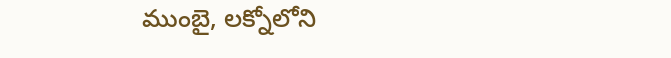ముంబై, లక్నోలోని